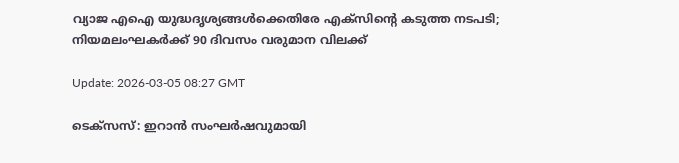വ്യാജ എഐ യുദ്ധദൃശ്യങ്ങള്‍ക്കെതിരേ എക്‌സിന്റെ കടുത്ത നടപടി; നിയമലംഘകര്‍ക്ക് 90 ദിവസം വരുമാന വിലക്ക്

Update: 2026-03-05 08:27 GMT

ടെക്‌സസ്: ഇറാന്‍ സംഘര്‍ഷവുമായി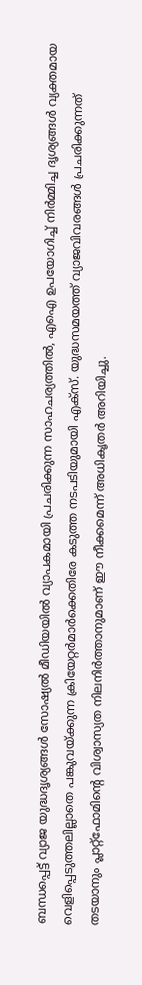ബന്ധപ്പെട്ട് വ്യാജ യുദ്ധദൃശ്യങ്ങള്‍ സോഷ്യല്‍ മീഡിയയില്‍ വ്യാപകമായി പ്രചരിക്കുന്ന സാഹചര്യത്തില്‍, എഐ ഉപയോഗിച്ച് നിര്‍മ്മിച്ച ദൃശ്യങ്ങള്‍ വ്യക്തമായ വെളിപ്പെടുത്തലില്ലാതെ പങ്കുവയ്ക്കുന്ന ക്രിയേറ്റര്‍മാര്‍ക്കെതിരേ കടുത്ത നടപടിയുമായി എക്‌സ്. യുദ്ധസമയത്ത് വ്യാജവിവരങ്ങള്‍ പ്രചരിക്കുന്നത് തടയാനും പ്ലാറ്റ്‌ഫോമിന്റെ വിശ്വാസ്യത നിലനിര്‍ത്താനുമാണ് ഈ നീക്കമെന്ന് അധികൃതര്‍ അറിയിച്ചു.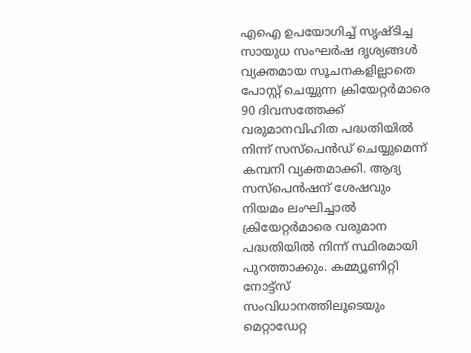എഐ ഉപയോഗിച്ച് സൃഷ്ടിച്ച സായുധ സംഘര്‍ഷ ദൃശ്യങ്ങള്‍ വ്യക്തമായ സൂചനകളില്ലാതെ പോസ്റ്റ് ചെയ്യുന്ന ക്രിയേറ്റര്‍മാരെ 90 ദിവസത്തേക്ക് വരുമാനവിഹിത പദ്ധതിയില്‍ നിന്ന് സസ്‌പെന്‍ഡ് ചെയ്യുമെന്ന് കമ്പനി വ്യക്തമാക്കി. ആദ്യ സസ്‌പെന്‍ഷന് ശേഷവും നിയമം ലംഘിച്ചാല്‍ ക്രിയേറ്റര്‍മാരെ വരുമാന പദ്ധതിയില്‍ നിന്ന് സ്ഥിരമായി പുറത്താക്കും. കമ്മ്യൂണിറ്റി നോട്ട്‌സ് സംവിധാനത്തിലൂടെയും മെറ്റാഡേറ്റ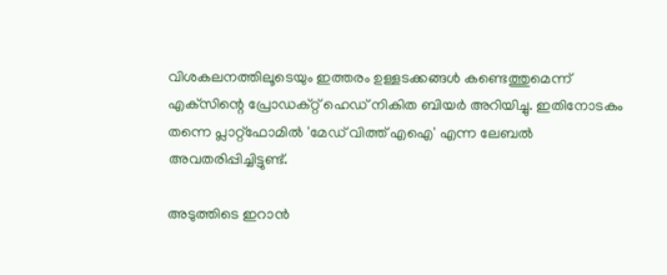വിശകലനത്തിലൂടെയും ഇത്തരം ഉള്ളടക്കങ്ങള്‍ കണ്ടെത്തുമെന്ന് എക്‌സിന്റെ പ്രോഡക്റ്റ് ഹെഡ് നികിത ബിയര്‍ അറിയിച്ചു. ഇതിനോടകം തന്നെ പ്ലാറ്റ്‌ഫോമില്‍ 'മേഡ് വിത്ത് എഐ' എന്ന ലേബല്‍ അവതരിപ്പിച്ചിട്ടുണ്ട്.

അടുത്തിടെ ഇറാന്‍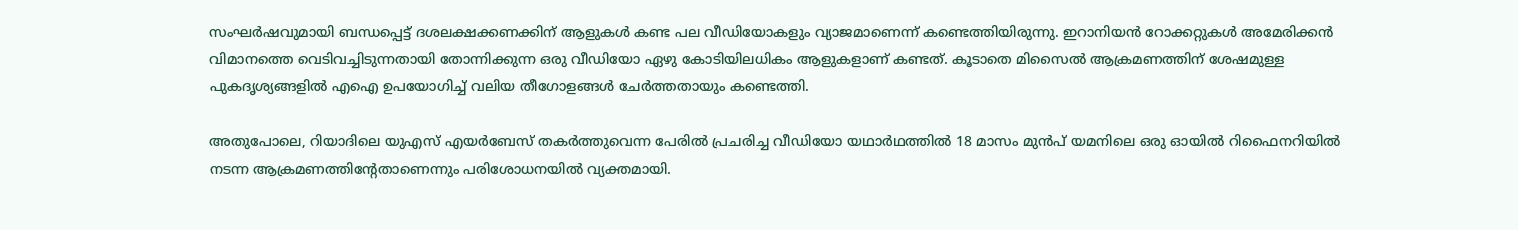സംഘര്‍ഷവുമായി ബന്ധപ്പെട്ട് ദശലക്ഷക്കണക്കിന് ആളുകള്‍ കണ്ട പല വീഡിയോകളും വ്യാജമാണെന്ന് കണ്ടെത്തിയിരുന്നു. ഇറാനിയന്‍ റോക്കറ്റുകള്‍ അമേരിക്കന്‍ വിമാനത്തെ വെടിവച്ചിടുന്നതായി തോന്നിക്കുന്ന ഒരു വീഡിയോ ഏഴു കോടിയിലധികം ആളുകളാണ് കണ്ടത്. കൂടാതെ മിസൈല്‍ ആക്രമണത്തിന് ശേഷമുള്ള പുകദൃശ്യങ്ങളില്‍ എഐ ഉപയോഗിച്ച് വലിയ തീഗോളങ്ങള്‍ ചേര്‍ത്തതായും കണ്ടെത്തി.

അതുപോലെ, റിയാദിലെ യുഎസ് എയര്‍ബേസ് തകര്‍ത്തുവെന്ന പേരില്‍ പ്രചരിച്ച വീഡിയോ യഥാര്‍ഥത്തില്‍ 18 മാസം മുന്‍പ് യമനിലെ ഒരു ഓയില്‍ റിഫൈനറിയില്‍ നടന്ന ആക്രമണത്തിന്റേതാണെന്നും പരിശോധനയില്‍ വ്യക്തമായി.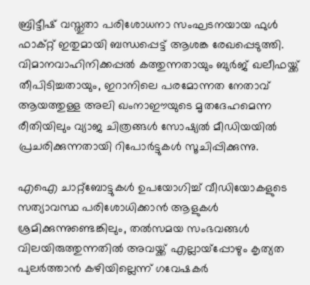ബ്രിട്ടീഷ് വസ്തുതാ പരിശോധനാ സംഘടനയായ ഫുള്‍ ഫാക്റ്റ് ഇതുമായി ബന്ധപ്പെട്ട് ആശങ്ക രേഖപ്പെടുത്തി. വിമാനവാഹിനിക്കപ്പല്‍ കത്തുന്നതായും ബുര്‍ജ് ഖലീഫയ്ക്ക് തീപിടിച്ചതായും, ഇറാനിലെ പരമോന്നത നേതാവ് ആയത്തുള്ള അലി ഖംനാഈയുടെ മൃതദേഹമെന്ന രീതിയിലും വ്യാജ ചിത്രങ്ങള്‍ സോഷ്യല്‍ മീഡിയയില്‍ പ്രചരിക്കുന്നതായി റിപോര്‍ട്ടുകള്‍ സൂചിപ്പിക്കുന്നു.

എഐ ചാറ്റ്‌ബോട്ടുകള്‍ ഉപയോഗിച്ച് വീഡിയോകളുടെ സത്യാവസ്ഥ പരിശോധിക്കാന്‍ ആളുകള്‍ ശ്രമിക്കുന്നുണ്ടെങ്കിലും, തല്‍സമയ സംഭവങ്ങള്‍ വിലയിരുത്തുന്നതില്‍ അവയ്ക്ക് എല്ലായ്‌പ്പോഴും കൃത്യത പുലര്‍ത്താന്‍ കഴിയില്ലെന്ന് ഗവേഷകര്‍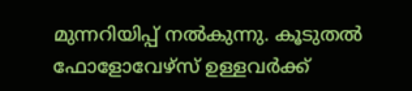മുന്നറിയിപ്പ് നല്‍കുന്നു. കൂടുതല്‍ ഫോളോവേഴ്‌സ് ഉള്ളവര്‍ക്ക്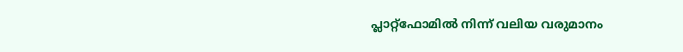പ്ലാറ്റ്‌ഫോമില്‍ നിന്ന് വലിയ വരുമാനം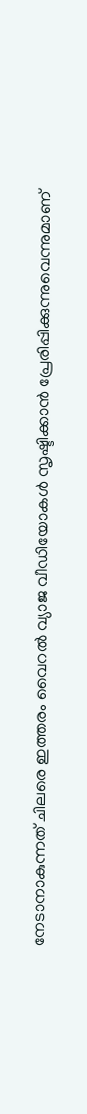നേടാനാകുന്നത് ചിലരെ ഇത്തരം വൈറല്‍ വ്യാജ വീഡിയോകള്‍ സൃഷ്ടിക്കാന്‍ പ്രേരിപ്പിക്കുന്നുവെന്നുമാണ്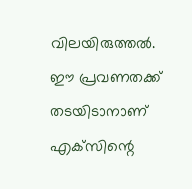വിലയിരുത്തല്‍. ഈ പ്രവണതക്ക് തടയിടാനാണ് എക്‌സിന്റെ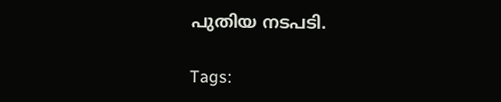പുതിയ നടപടി.

Tags: